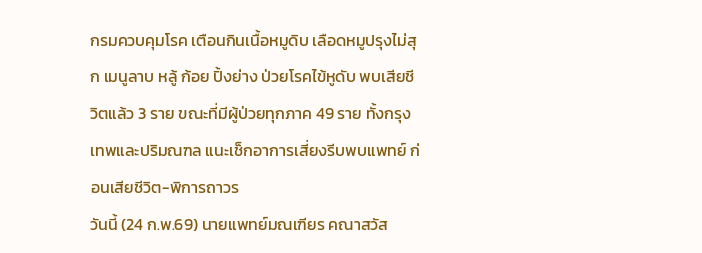กรมควบคุมโรค เตือนกินเนื้อหมูดิบ เลือดหมูปรุงไม่สุก เมนูลาบ หลู้ ก้อย ปิ้งย่าง ป่วยโรคไข้หูดับ พบเสียชีวิตแล้ว 3 ราย ขณะที่มีผู้ป่วยทุกภาค 49 ราย ทั้งกรุงเทพและปริมณฑล แนะเช็กอาการเสี่ยงรีบพบแพทย์ ก่อนเสียชีวิต-พิการถาวร
วันนี้ (24 ก.พ.69) นายแพทย์มณเฑียร คณาสวัส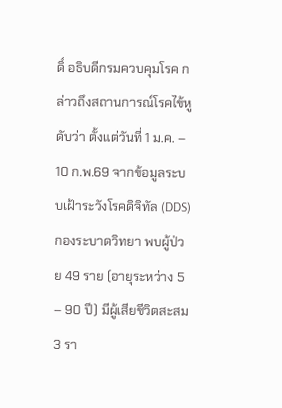ดิ์ อธิบดีกรมควบคุมโรค กล่าวถึงสถานการณ์โรคไข้หูดับว่า ตั้งแต่วันที่ 1 ม.ค. – 10 ก.พ.69 จากข้อมูลระบบเฝ้าระวังโรคดิจิทัล (DDS) กองระบาดวิทยา พบผู้ป่วย 49 ราย (อายุระหว่าง 5 – 90 ปี) มีผู้เสียชีวิตสะสม 3 รา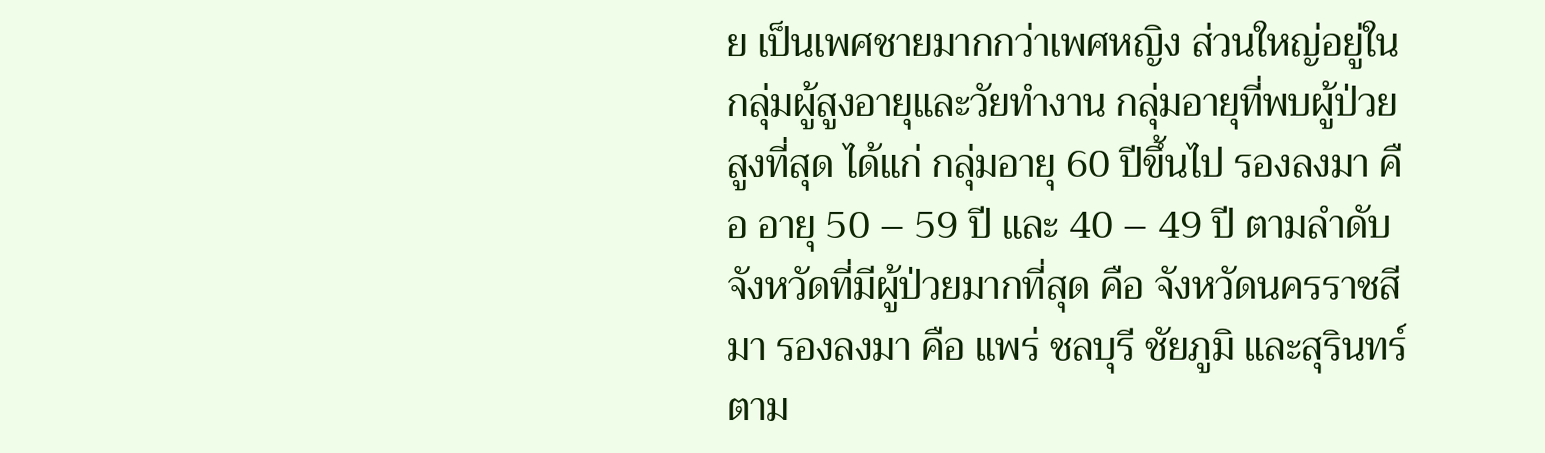ย เป็นเพศชายมากกว่าเพศหญิง ส่วนใหญ่อยู่ในกลุ่มผู้สูงอายุและวัยทำงาน กลุ่มอายุที่พบผู้ป่วยสูงที่สุด ได้แก่ กลุ่มอายุ 60 ปีขึ้นไป รองลงมา คือ อายุ 50 – 59 ปี และ 40 – 49 ปี ตามลำดับ จังหวัดที่มีผู้ป่วยมากที่สุด คือ จังหวัดนครราชสีมา รองลงมา คือ แพร่ ชลบุรี ชัยภูมิ และสุรินทร์ ตาม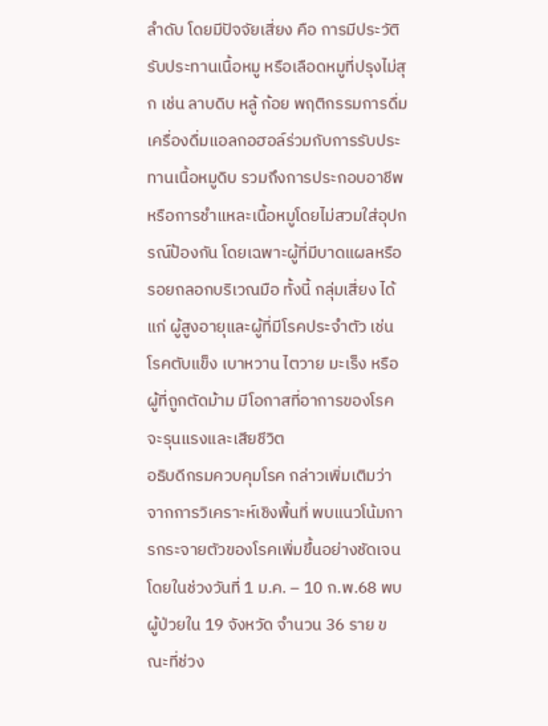ลำดับ โดยมีปัจจัยเสี่ยง คือ การมีประวัติรับประทานเนื้อหมู หรือเลือดหมูที่ปรุงไม่สุก เช่น ลาบดิบ หลู้ ก้อย พฤติกรรมการดื่มเครื่องดื่มแอลกอฮอล์ร่วมกับการรับประทานเนื้อหมูดิบ รวมถึงการประกอบอาชีพหรือการชำแหละเนื้อหมูโดยไม่สวมใส่อุปกรณ์ป้องกัน โดยเฉพาะผู้ที่มีบาดแผลหรือรอยถลอกบริเวณมือ ทั้งนี้ กลุ่มเสี่ยง ได้แก่ ผู้สูงอายุและผู้ที่มีโรคประจำตัว เช่น โรคตับแข็ง เบาหวาน ไตวาย มะเร็ง หรือผู้ที่ถูกตัดม้าม มีโอกาสที่อาการของโรคจะรุนแรงและเสียชีวิต
อธิบดีกรมควบคุมโรค กล่าวเพิ่มเติมว่า จากการวิเคราะห์เชิงพื้นที่ พบแนวโน้มการกระจายตัวของโรคเพิ่มขึ้นอย่างชัดเจน โดยในช่วงวันที่ 1 ม.ค. – 10 ก.พ.68 พบผู้ป่วยใน 19 จังหวัด จำนวน 36 ราย ขณะที่ช่วง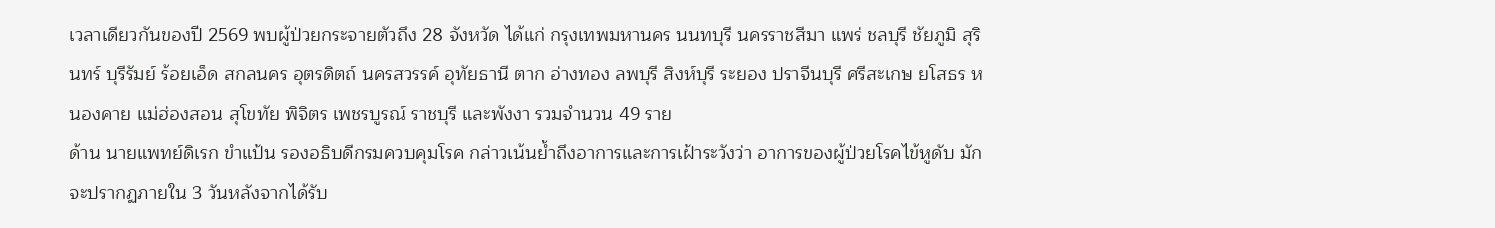เวลาเดียวกันของปี 2569 พบผู้ป่วยกระจายตัวถึง 28 จังหวัด ได้แก่ กรุงเทพมหานคร นนทบุรี นครราชสีมา แพร่ ชลบุรี ชัยภูมิ สุรินทร์ บุรีรัมย์ ร้อยเอ็ด สกลนคร อุตรดิตถ์ นครสวรรค์ อุทัยธานี ตาก อ่างทอง ลพบุรี สิงห์บุรี ระยอง ปราจีนบุรี ศรีสะเกษ ยโสธร หนองคาย แม่ฮ่องสอน สุโขทัย พิจิตร เพชรบูรณ์ ราชบุรี และพังงา รวมจำนวน 49 ราย
ด้าน นายแพทย์ดิเรก ขำแป้น รองอธิบดีกรมควบคุมโรค กล่าวเน้นย้ำถึงอาการและการเฝ้าระวังว่า อาการของผู้ป่วยโรคไข้หูดับ มักจะปรากฏภายใน 3 วันหลังจากได้รับ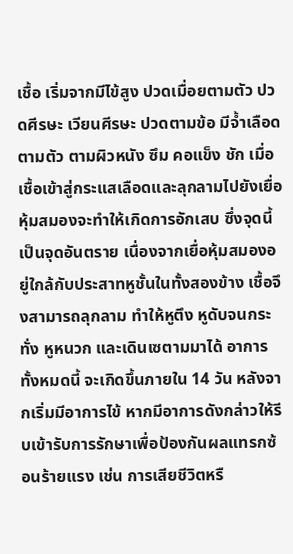เชื้อ เริ่มจากมีไข้สูง ปวดเมื่อยตามตัว ปวดศีรษะ เวียนศีรษะ ปวดตามข้อ มีจ้ำเลือดตามตัว ตามผิวหนัง ซึม คอแข็ง ชัก เมื่อเชื้อเข้าสู่กระแสเลือดและลุกลามไปยังเยื่อหุ้มสมองจะทำให้เกิดการอักเสบ ซึ่งจุดนี้เป็นจุดอันตราย เนื่องจากเยื่อหุ้มสมองอยู่ใกล้กับประสาทหูชั้นในทั้งสองข้าง เชื้อจึงสามารถลุกลาม ทำให้หูตึง หูดับจนกระทั่ง หูหนวก และเดินเซตามมาได้ อาการทั้งหมดนี้ จะเกิดขึ้นภายใน 14 วัน หลังจากเริ่มมีอาการไข้ หากมีอาการดังกล่าวให้รีบเข้ารับการรักษาเพื่อป้องกันผลแทรกซ้อนร้ายแรง เช่น การเสียชีวิตหรื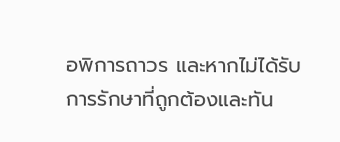อพิการถาวร และหากไม่ได้รับการรักษาที่ถูกต้องและทัน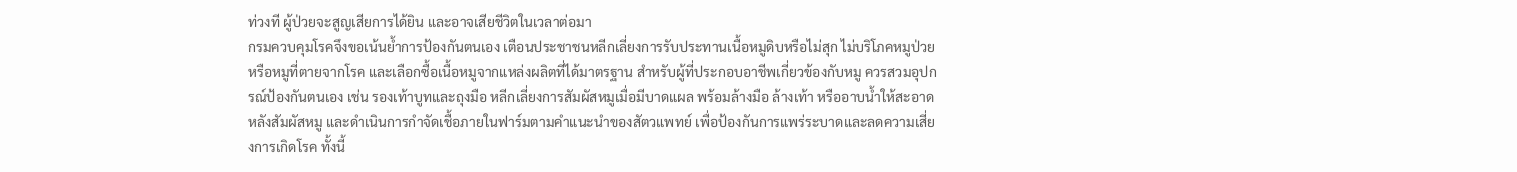ท่วงที ผู้ป่วยจะสูญเสียการได้ยิน และอาจเสียชีวิตในเวลาต่อมา
กรมควบคุมโรคจึงขอเน้นย้ำการป้องกันตนเอง เตือนประชาชนหลีกเลี่ยงการรับประทานเนื้อหมูดิบหรือไม่สุก ไม่บริโภคหมูป่วยหรือหมูที่ตายจากโรค และเลือกซื้อเนื้อหมูจากแหล่งผลิตที่ได้มาตรฐาน สำหรับผู้ที่ประกอบอาชีพเกี่ยวข้องกับหมู ควรสวมอุปกรณ์ป้องกันตนเอง เช่น รองเท้าบูทและถุงมือ หลีกเลี่ยงการสัมผัสหมูเมื่อมีบาดแผล พร้อมล้างมือ ล้างเท้า หรืออาบน้ำให้สะอาดหลังสัมผัสหมู และดำเนินการกำจัดเชื้อภายในฟาร์มตามคำแนะนำของสัตวแพทย์ เพื่อป้องกันการแพร่ระบาดและลดความเสี่ยงการเกิดโรค ทั้งนี้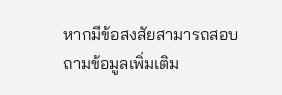หากมีข้อสงสัยสามารถสอบถามข้อมูลเพิ่มเติม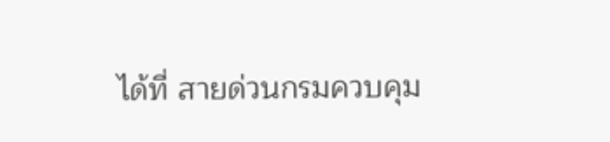ได้ที่ สายด่วนกรมควบคุม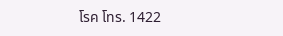โรค โทร. 1422